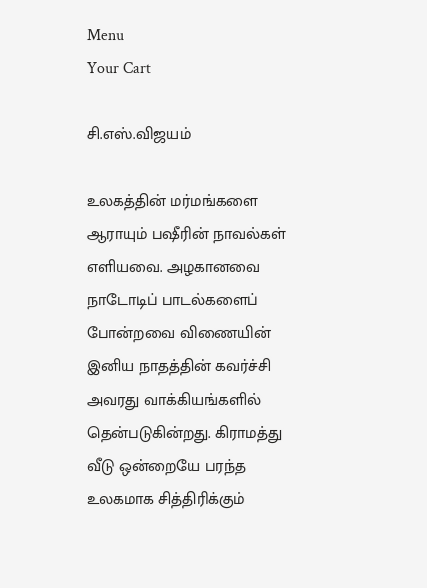Menu
Your Cart

சி.எஸ்.விஜயம்

உலகத்தின் மர்மங்களை ஆராயும் பஷீரின் நாவல்கள் எளியவை. அழகானவை நாடோடிப் பாடல்களைப் போன்றவை விணையின் இனிய நாதத்தின் கவர்ச்சி அவரது வாக்கியங்களில் தென்படுகின்றது. கிராமத்து வீடு ஒன்றையே பரந்த உலகமாக சித்திரிக்கும்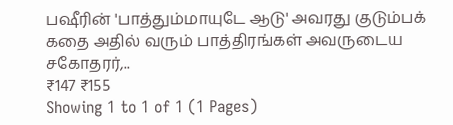பஷீரின் 'பாத்தும்மாயுடே ஆடு' அவரது குடும்பக் கதை அதில் வரும் பாத்திரங்கள் அவருடைய சகோதரர்,..
₹147 ₹155
Showing 1 to 1 of 1 (1 Pages)